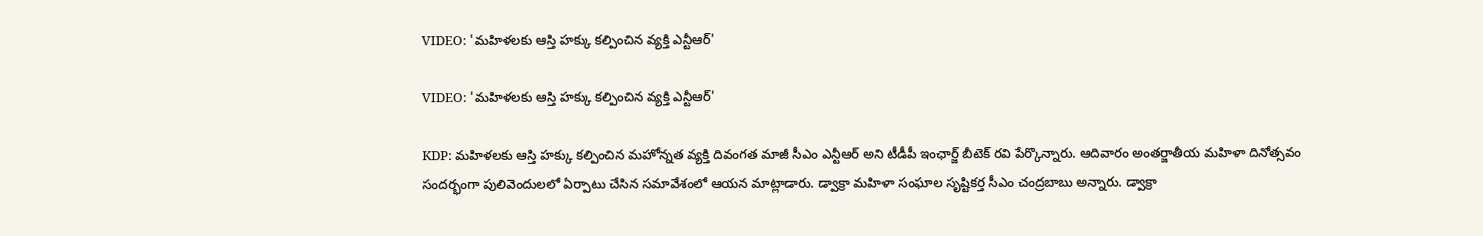VIDEO: 'మహిళలకు ఆస్తి హక్కు కల్పించిన వ్యక్తి ఎన్టీఆర్'

VIDEO: 'మహిళలకు ఆస్తి హక్కు కల్పించిన వ్యక్తి ఎన్టీఆర్'

KDP: మహిళలకు ఆస్తి హక్కు కల్పించిన మహోన్నత వ్యక్తి దివంగత మాజీ సీఎం ఎన్టీఆర్ అని టీడీపీ ఇంఛార్జ్ బీటెక్ రవి పేర్కొన్నారు. ఆదివారం అంతర్జాతీయ మహిళా దినోత్సవం సందర్భంగా పులివెందులలో ఏర్పాటు చేసిన సమావేశంలో ఆయన మాట్లాడారు. డ్వాక్రా మహిళా సంఘాల సృష్టికర్త సీఎం చంద్రబాబు అన్నారు. డ్వాక్రా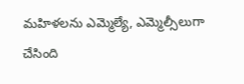మహిళలను ఎమ్మెల్యే, ఎమ్మెల్సీలుగా చేసింది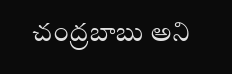చంద్రబాబు అని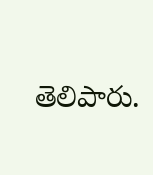తెలిపారు.